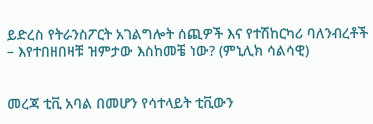ይድረስ የትራንስፖርት አገልግሎት ሰጪዎች እና የተሽከርካሪ ባለንብረቶች – እየተበዘበዛቹ ዝምታው እስከመቼ ነው? (ምኒሊክ ሳልሳዊ)


መረጃ ቲቪ አባል በመሆን የሳተላይት ቲቪውን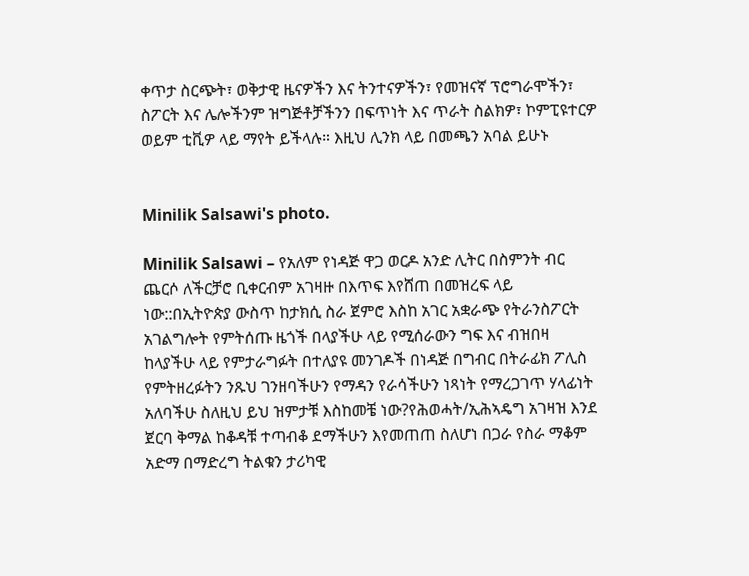ቀጥታ ስርጭት፣ ወቅታዊ ዜናዎችን እና ትንተናዎችን፣ የመዝናኛ ፕሮግራሞችን፣ ስፖርት እና ሌሎችንም ዝግጅቶቻችንን በፍጥነት እና ጥራት ስልክዎ፣ ኮምፒዩተርዎ ወይም ቲቪዎ ላይ ማየት ይችላሉ። እዚህ ሊንክ ላይ በመጫን አባል ይሁኑ


Minilik Salsawi's photo.

Minilik Salsawi – የአለም የነዳጅ ዋጋ ወርዶ አንድ ሊትር በስምንት ብር ጨርሶ ለችርቻሮ ቢቀርብም አገዛዙ በእጥፍ እየሸጠ በመዝረፍ ላይ ነው::በኢትዮጵያ ውስጥ ከታክሲ ስራ ጀምሮ እስከ አገር አቋራጭ የትራንስፖርት አገልግሎት የምትሰጡ ዜጎች በላያችሁ ላይ የሚሰራውን ግፍ እና ብዝበዛ ከላያችሁ ላይ የምታራግፉት በተለያዩ መንገዶች በነዳጅ በግብር በትራፊክ ፖሊስ የምትዘረፉትን ንጹህ ገንዘባችሁን የማዳን የራሳችሁን ነጻነት የማረጋገጥ ሃላፊነት አለባችሁ ስለዚህ ይህ ዝምታቹ እስከመቼ ነው?የሕወሓት/ኢሕኣዴግ አገዛዝ እንደ ጀርባ ቅማል ከቆዳቹ ተጣብቆ ደማችሁን እየመጠጠ ስለሆነ በጋራ የስራ ማቆም አድማ በማድረግ ትልቁን ታሪካዊ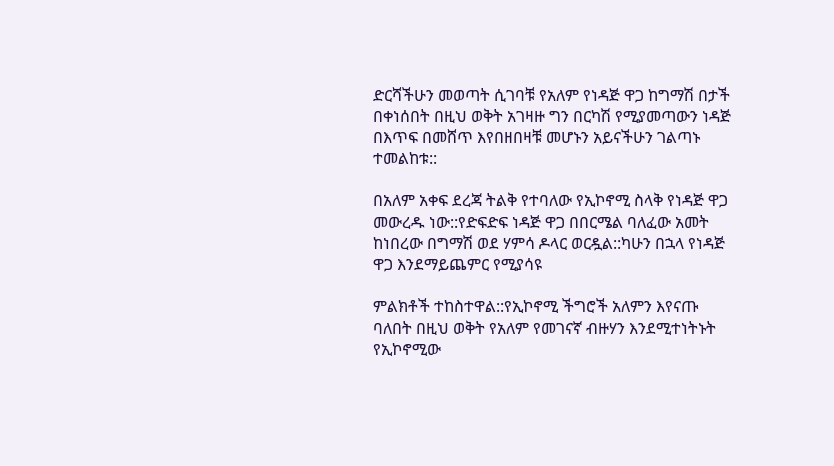ድርሻችሁን መወጣት ሲገባቹ የአለም የነዳጅ ዋጋ ከግማሽ በታች በቀነሰበት በዚህ ወቅት አገዛዙ ግን በርካሽ የሚያመጣውን ነዳጅ በእጥፍ በመሸጥ እየበዘበዛቹ መሆኑን አይናችሁን ገልጣኑ ተመልከቱ::

በአለም አቀፍ ደረጃ ትልቅ የተባለው የኢኮኖሚ ስላቅ የነዳጅ ዋጋ መውረዱ ነው::የድፍድፍ ነዳጅ ዋጋ በበርሜል ባለፈው አመት ከነበረው በግማሽ ወደ ሃምሳ ዶላር ወርዷል::ካሁን በኋላ የነዳጅ ዋጋ እንደማይጨምር የሚያሳዩ

ምልክቶች ተከስተዋል::የኢኮኖሚ ችግሮች አለምን እየናጡ ባለበት በዚህ ወቅት የአለም የመገናኛ ብዙሃን እንደሚተነትኑት የኢኮኖሚው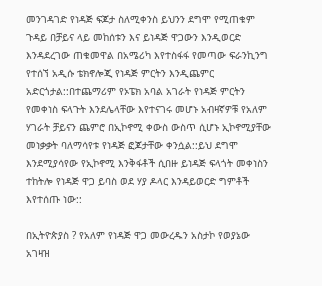መንገዳገድ የነዳጅ ፍጆታ ስለሚቀንስ ይህንን ደግሞ የሚጠቁም ጉዳይ በቻይና ላይ መከሰቱን እና ይነዳጅ ዋጋውን እንዲወርድ እንዳደረገው ጠቁመዋል በአሜሪካ እየተስፋፋ የመጣው ፍራንኪንግ የተሰኘ አዲሱ ቴክኖሎጂ የነዳጅ ምርትን እንዲጨምር አድርጎታል::በተጨማሪም የኦፔክ አባል አገራት የነዳጅ ምርትን የመቀነስ ፍላጉት እንደሌላቸው እየተናገሩ መሆኑ አብዛኛዎቹ የአለም ሃገራት ቻይናን ጨምሮ በኢኮኖሚ ቀውስ ውስጥ ሲሆኑ ኢኮኖሚያቸው መነቃቃት ባለማሳየቱ የነዳጅ ፎጆታቸው ቀንሷል::ይህ ደግሞ እንደሚያሳየው የኢኮኖሚ እንቅፋቶች ሲበዙ ይነዳጅ ፍላጎት መቀነስን ተከትሎ የነዳጅ ዋጋ ይባስ ወደ ሃያ ዶላር እንዳይወርድ ግምቶች እየተሰጡ ነው::

በኢትዮጵያስ ? የአለም የነዳጅ ዋጋ መውረዱን አስታኮ የወያኔው አገዛዝ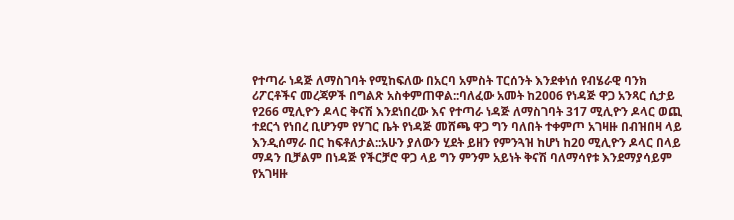የተጣራ ነዳጅ ለማስገባት የሚከፍለው በአርባ አምስት ፐርሰንት እንደቀነሰ የብሄራዊ ባንክ ሪፖርቶችና መረጃዎች በግልጽ አስቀምጠዋል::ባለፈው አመት ከ2006 የነዳጅ ዋጋ አንጻር ሲታይ የ266 ሚሊዮን ዶላር ቅናሽ እንደነበረው እና የተጣራ ነዳጅ ለማስገባት 317 ሚሊዮን ዶላር ወጪ ተደርጎ የነበረ ቢሆንም የሃገር ቤት የነዳጅ መሸጫ ዋጋ ግን ባለበት ተቀምጦ አገዛዙ በብዝበዛ ላይ እንዲሰማራ በር ከፍቶለታል::አሁን ያለውን ሂደት ይዘን የምንጓዝ ከሆነ ከ20 ሚሊዮን ዶላር በላይ ማዳን ቢቻልም በነዳጅ የችርቻሮ ዋጋ ላይ ግን ምንም አይነት ቅናሽ ባለማሳየቱ እንደማያሳይም የአገዛዙ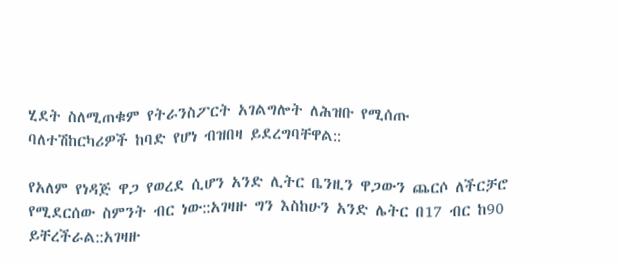ሂደት ስለሚጠቁም የትራንስፖርት አገልግሎት ለሕዝቡ የሚሰጡ ባለተሽከርካሪዎች ከባድ የሆነ ብዝበዛ ይደረግባቸዋል::

የአለም የነዳጅ ዋጋ የወረደ ሲሆን አንድ ሊትር ቤንዚን ዋጋውን ጨርሶ ለችርቻሮ የሚደርሰው ስምንት ብር ነው::አገዛዙ ግን እስከሁን አንድ ሌትር በ17 ብር ከ90 ይቸረችራል::አገዛዙ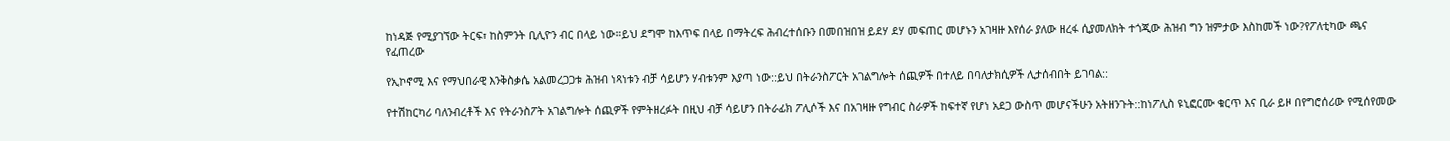ከነዳጅ የሚያገኘው ትርፍ፣ ከስምንት ቢሊዮን ብር በላይ ነው።ይህ ደግሞ ከእጥፍ በላይ በማትረፍ ሕብረተሰቡን በመበዝበዝ ይደሃ ደሃ መፍጠር መሆኑን አገዛዙ እየሰራ ያለው ዘረፋ ሲያመለክት ተጎጂው ሕዝብ ግን ዝምታው እስከመች ነው?የፖለቲካው ጫና የፈጠረው

የኢኮኖሚ እና የማህበራዊ እንቅስቃሴ አልመረጋጋቱ ሕዝብ ነጻነቱን ብቻ ሳይሆን ሃብቱንም እያጣ ነው::ይህ በትራንስፖርት አገልግሎት ሰጪዎች በተለይ በባለታክሲዎች ሊታሰብበት ይገባል::

የተሽከርካሪ ባለንብረቶች እና የትራንስፖት አገልግሎት ሰጪዎች የምትዘረፉት በዚህ ብቻ ሳይሆን በትራፊክ ፖሊሶች እና በአገዛዙ የግብር ስራዎች ከፍተኛ የሆነ አደጋ ውስጥ መሆናችሁን አትዘንጉት::ከነፖሊስ ዩኒፎርሙ ቁርጥ እና ቢራ ይዞ በየግሮሰሪው የሚሰየመው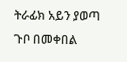ትራፊክ አይን ያወጣ ጉቦ በመቀበል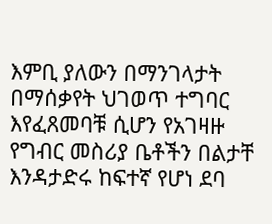እምቢ ያለውን በማንገላታት በማሰቃየት ህገወጥ ተግባር እየፈጸመባቹ ሲሆን የአገዛዙ የግብር መስሪያ ቤቶችን በልታቸ እንዳታድሩ ከፍተኛ የሆነ ደባ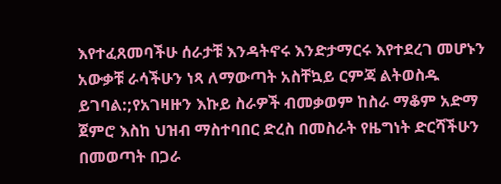እየተፈጸመባችሁ ሰራታቹ እንዳትኖሩ እንድታማርሩ እየተደረገ መሆኑን አውቃቹ ራሳችሁን ነጻ ለማውጣት አስቸኳይ ርምጃ ልትወስዱ ይገባል:;የአገዛዙን እኩይ ስራዎች ብመቃወም ከስራ ማቆም አድማ ጀምሮ እስከ ህዝብ ማስተባበር ድረስ በመስራት የዜግነት ድርሻችሁን በመወጣት በጋራ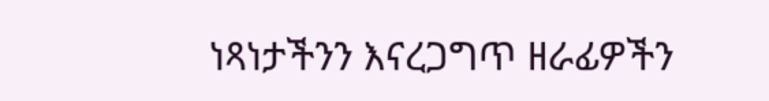ነጻነታችንን እናረጋግጥ ዘራፊዎችን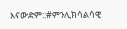እናውድም::#ምንሊክሳልሳዊ